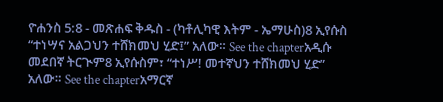ዮሐንስ 5:8 - መጽሐፍ ቅዱስ - (ካቶሊካዊ እትም - ኤማሁስ)8 ኢየሱስ “ተነሣና አልጋህን ተሸክመህ ሂድ፤” አለው። See the chapterአዲሱ መደበኛ ትርጒም8 ኢየሱስም፣ “ተነሥ! መተኛህን ተሸክመህ ሂድ” አለው። See the chapterአማርኛ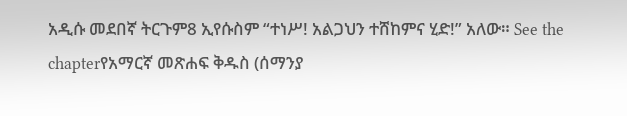አዲሱ መደበኛ ትርጉም8 ኢየሱስም “ተነሥ! አልጋህን ተሸከምና ሂድ!” አለው። See the chapterየአማርኛ መጽሐፍ ቅዱስ (ሰማንያ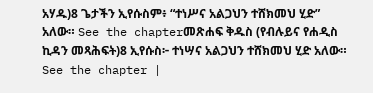አሃዱ)8 ጌታችን ኢየሱስም፥ “ተነሥና አልጋህን ተሸክመህ ሂድ” አለው። See the chapterመጽሐፍ ቅዱስ (የብሉይና የሐዲስ ኪዳን መጻሕፍት)8 ኢየሱስ፦ ተነሣና አልጋህን ተሸክመህ ሂድ አለው። See the chapter |